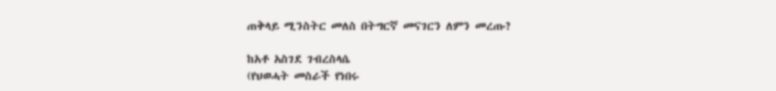ጠቅላይ ሚንስትር መለስ በትግርኛ መናገርን ለምን መረጡ?

ከአቶ አስገደ ገብረስላሴ
(የህወሓት መስራች የነበሩ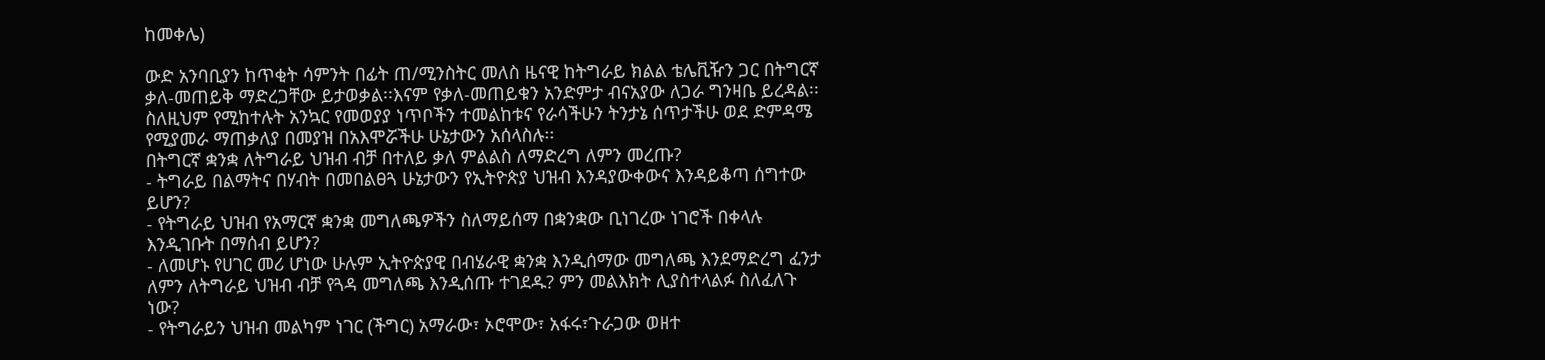ከመቀሌ)

ውድ አንባቢያን ከጥቂት ሳምንት በፊት ጠ/ሚንስትር መለስ ዜናዊ ከትግራይ ክልል ቴሌቪዥን ጋር በትግርኛ ቃለ-መጠይቅ ማድረጋቸው ይታወቃል፡፡እናም የቃለ-መጠይቁን አንድምታ ብናአያው ለጋራ ግንዛቤ ይረዳል፡፡ ስለዚህም የሚከተሉት አንኳር የመወያያ ነጥቦችን ተመልከቱና የራሳችሁን ትንታኔ ሰጥታችሁ ወደ ድምዳሜ የሚያመራ ማጠቃለያ በመያዝ በአእሞሯችሁ ሁኔታውን አሰላስሉ፡፡
በትግርኛ ቋንቋ ለትግራይ ህዝብ ብቻ በተለይ ቃለ ምልልስ ለማድረግ ለምን መረጡ?
- ትግራይ በልማትና በሃብት በመበልፀጓ ሁኔታውን የኢትዮጵያ ህዝብ እንዳያውቀውና እንዳይቆጣ ሰግተው ይሆን?
- የትግራይ ህዝብ የአማርኛ ቋንቋ መግለጫዎችን ስለማይሰማ በቋንቋው ቢነገረው ነገሮች በቀላሉ እንዲገቡት በማሰብ ይሆን?
- ለመሆኑ የሀገር መሪ ሆነው ሁሉም ኢትዮጵያዊ በብሄራዊ ቋንቋ እንዲሰማው መግለጫ እንደማድረግ ፈንታ ለምን ለትግራይ ህዝብ ብቻ የጓዳ መግለጫ እንዲሰጡ ተገደዱ? ምን መልእክት ሊያስተላልፉ ስለፈለጉ ነው?
- የትግራይን ህዝብ መልካም ነገር (ችግር) አማራው፣ ኦሮሞው፣ አፋሩ፣ጉራጋው ወዘተ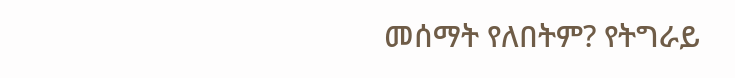መሰማት የለበትም? የትግራይ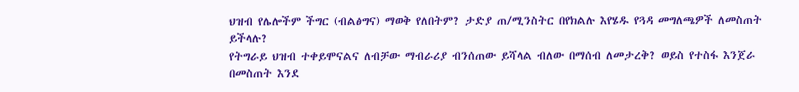ህዝብ የሌሎችም ችግር (ብልፅግና) ማወቅ የለበትም? ታድያ ጠ/ሚንስትር በየክልሉ እየሄዱ የጓዳ መግለጫዎች ለመስጠት ይችላሉ?
የትግራይ ህዝብ ተቀይሞናልና ለብቻው ማብራሪያ ብንሰጠው ይሻላል ብለው በማሰብ ለመታረቅ? ወይስ የተስፋ እንጀራ በመስጠት እንደ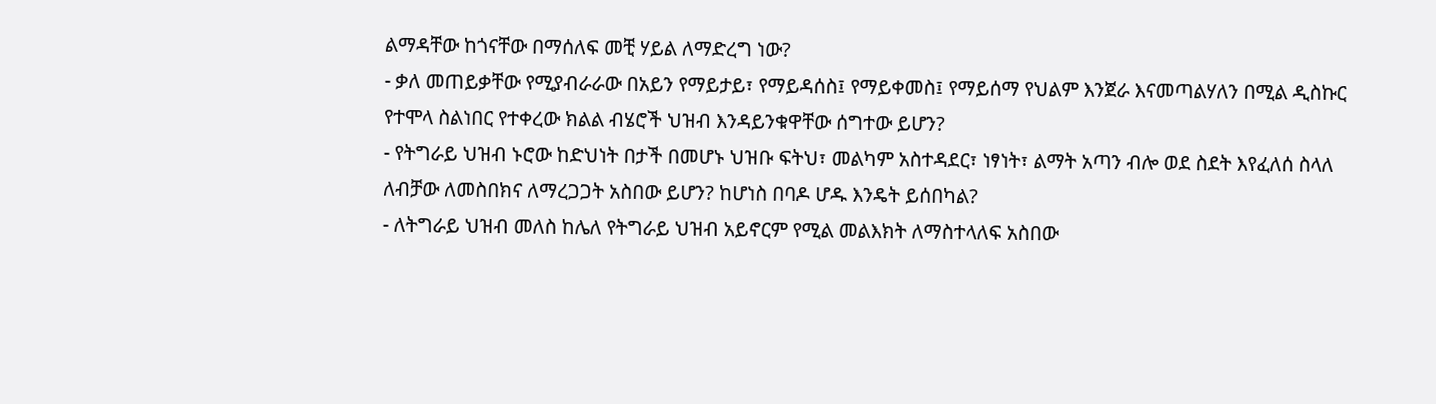ልማዳቸው ከጎናቸው በማሰለፍ መቺ ሃይል ለማድረግ ነው?
- ቃለ መጠይቃቸው የሚያብራራው በአይን የማይታይ፣ የማይዳሰስ፤ የማይቀመስ፤ የማይሰማ የህልም እንጀራ እናመጣልሃለን በሚል ዲስኩር የተሞላ ስልነበር የተቀረው ክልል ብሄሮች ህዝብ እንዳይንቁዋቸው ሰግተው ይሆን?
- የትግራይ ህዝብ ኑሮው ከድህነት በታች በመሆኑ ህዝቡ ፍትህ፣ መልካም አስተዳደር፣ ነፃነት፣ ልማት አጣን ብሎ ወደ ስደት እየፈለሰ ስላለ ለብቻው ለመስበክና ለማረጋጋት አስበው ይሆን? ከሆነስ በባዶ ሆዱ እንዴት ይሰበካል?
- ለትግራይ ህዝብ መለስ ከሌለ የትግራይ ህዝብ አይኖርም የሚል መልእክት ለማስተላለፍ አስበው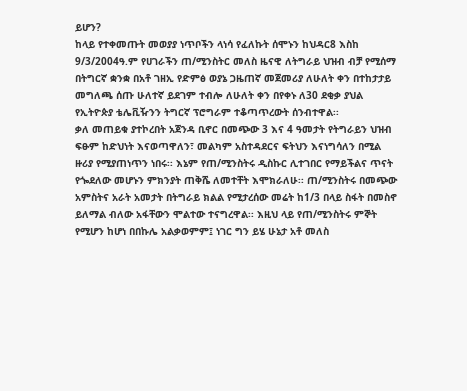ይሆን?
ከላይ የተቀመጡት መወያያ ነጥቦችን ላነሳ የፈለኩት ሰሞኑን ከህዳር8 እስከ 9/3/2004ዓ.ም የሀገራችን ጠ/ሚንስትር መለስ ዜናዊ ለትግራይ ህዝብ ብቻ የሚሰማ በትግርኛ ቋንቋ በአቶ ገዘኢ የድምፅ ወያኔ ጋዜጠኛ መጀመሪያ ለሁለት ቀን በተከታታይ መግለጫ ሰጡ ሁለተኛ ይደገም ተብሎ ለሁለት ቀን በየቀኑ ለ30 ደቂቃ ያህል የኢትዮጵያ ቴሌቪዥንን ትግርኛ ፕሮግራም ተቆጣጥረውት ሰንብተዋል፡፡
ቃለ መጠይቁ ያተኮረበት አጀንዳ ቢኖር በመጭው 3 እና 4 ዓመታት የትግራይን ህዝብ ፍፁም ከድህነት እናወጣዋለን፣ መልካም አስተዳደርና ፍትህን እናነግሳለን በሚል ዙሪያ የሚያጠነጥን ነበሩ፡፡ እኔም የጠ/ሚንስትሩ ዲስኩር ሊተገበር የማይችልና ጥናት የጐደለው መሆኑን ምክንያት ጠቅሼ ለመተቸት እሞክራለሁ፡፡ ጠ/ሚንስትሩ በመጭው አምስትና አራት አመታት በትግራይ ክልል የሚታረሰው መሬት ከ1/3 በላይ ስፋት በመስኖ ይለማል ብለው አፋቸውን ሞልተው ተናግረዋል፡፡ እዚህ ላይ የጠ/ሚንስትሩ ምኞት የሚሆን ከሆነ በበኩሌ አልቃወምም፤ ነገር ግን ይሄ ሁኔታ አቶ መለስ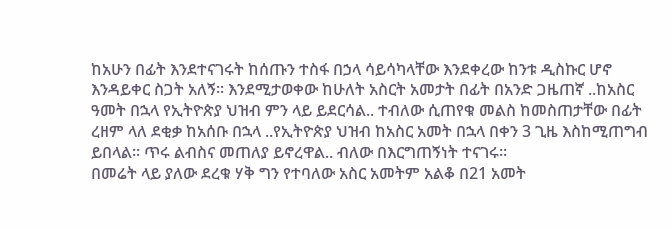ከአሁን በፊት እንደተናገሩት ከሰጡን ተስፋ በኃላ ሳይሳካላቸው እንደቀረው ከንቱ ዲስኩር ሆኖ እንዳይቀር ስጋት አለኝ፡፡ እንደሚታወቀው ከሁለት አስርት አመታት በፊት በአንድ ጋዜጠኛ ..ከአስር ዓመት በኋላ የኢትዮጵያ ህዝብ ምን ላይ ይደርሳል.. ተብለው ሲጠየቁ መልስ ከመስጠታቸው በፊት ረዘም ላለ ደቂቃ ከአሰቡ በኋላ ..የኢትዮጵያ ህዝብ ከአስር አመት በኋላ በቀን 3 ጊዜ እስከሚጠግብ ይበላል፡፡ ጥሩ ልብስና መጠለያ ይኖረዋል.. ብለው በእርግጠኝነት ተናገሩ፡፡
በመሬት ላይ ያለው ደረቁ ሃቅ ግን የተባለው አስር አመትም አልቆ በ21 አመት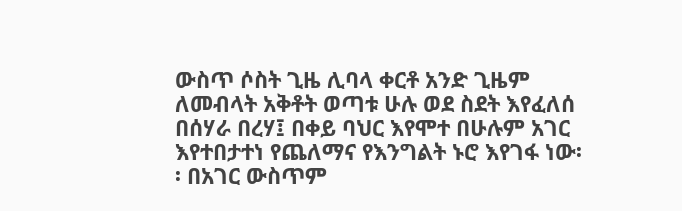ውስጥ ሶስት ጊዜ ሊባላ ቀርቶ አንድ ጊዜም ለመብላት አቅቶት ወጣቱ ሁሉ ወደ ስደት እየፈለሰ በሰሃራ በረሃ፤ በቀይ ባህር እየሞተ በሁሉም አገር እየተበታተነ የጨለማና የእንግልት ኑሮ እየገፋ ነው፡፡ በአገር ውስጥም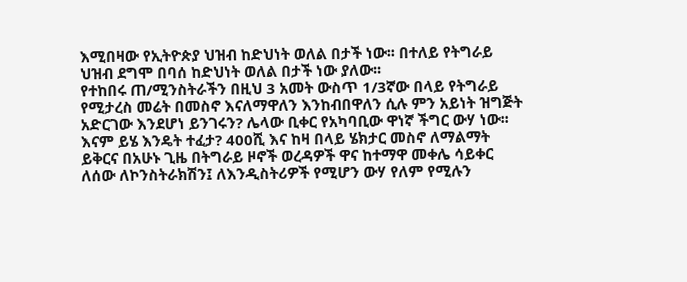እሚበዛው የኢትዮጵያ ህዝብ ከድህነት ወለል በታች ነው፡፡ በተለይ የትግራይ ህዝብ ደግሞ በባሰ ከድህነት ወለል በታች ነው ያለው፡፡
የተከበሩ ጠ/ሚንስትራችን በዚህ 3 አመት ውስጥ 1/3ኛው በላይ የትግራይ የሚታረስ መሬት በመስኖ እናለማዋለን እንከብበዋለን ሲሉ ምን አይነት ዝግጅት አድርገው እንደሆነ ይንገሩን? ሌላው ቢቀር የአካባቢው ዋነኛ ችግር ውሃ ነው፡፡ እናም ይሄ እንዴት ተፈታ? 400ሺ እና ከዛ በላይ ሄክታር መስኖ ለማልማት ይቅርና በአሁኑ ጊዜ በትግራይ ዞኖች ወረዳዎች ዋና ከተማዋ መቀሌ ሳይቀር ለሰው ለኮንስትራክሽን፤ ለእንዲስትሪዎች የሚሆን ውሃ የለም የሚሉን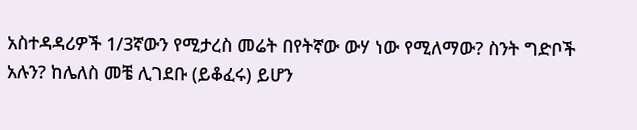አስተዳዳሪዎች 1/3ኛውን የሚታረስ መሬት በየትኛው ውሃ ነው የሚለማው? ስንት ግድቦች አሉን? ከሌለስ መቼ ሊገደቡ (ይቆፈሩ) ይሆን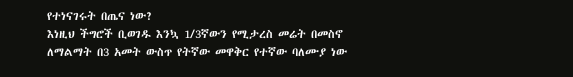የተነናገሩት በጤና ነው?
እነዚህ ችግሮች ቢወገዱ እንኳ 1/3ኛውን የሚታረስ መሬት በመስኖ ለማልማት በ3 አመት ውስጥ የትኛው መዋቅር የተኛው ባለሙያ ነው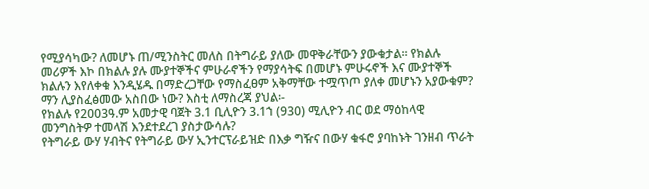የሚያሳካው? ለመሆኑ ጠ/ሚንስትር መለስ በትግራይ ያለው መዋቅራቸውን ያውቁታል፡፡ የክልሉ መሪዎች እኮ በክልሉ ያሉ ሙያተኞችና ምሁራኖችን የማያሳትፍ በመሆኑ ምሁሩኖች እና ሙያተኞች ክልሉን እየለቀቁ እንዲሄዱ በማድረጋቸው የማስፈፀም አቅማቸው ተሟጥጦ ያለቀ መሆኑን አያውቁም? ማን ሊያስፈፅመው አስበው ነው? እስቲ ለማስረጃ ያህል፡-
የክልሉ የ2003ዓ.ም አመታዊ ባጀት 3.1 ቢሊዮን 3.1ኀ (930) ሚሊዮን ብር ወደ ማዕከላዊ መንግስትዎ ተመላሽ እንደተደረገ ያስታውሳሉ?
የትግራይ ውሃ ሃብትና የትግራይ ውሃ ኢንተርፕራይዝድ በእቃ ግዥና በውሃ ቁፋሮ ያባከኑት ገንዘብ ጥራት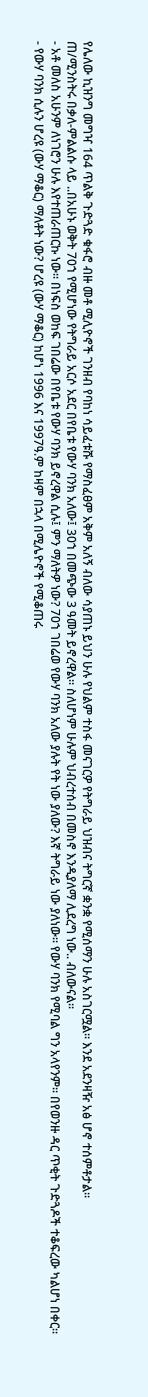የሌለው ኪዝንግ መግዣ 164 ጥልቅ ጉድጓድ ቁፋሮ ብዙ መቶ ሚሊዮኖች ገንዘብ የባከነ ሳይፈቱሹ የማስፈፀም አቅም አለኝ ብለው ሳያጠኑ ይህን ሁሉ የህልም ተስፋ መናገርዎ የትግራይ ህዝብና ትግርኛ ቋንቋ የሚሰማን ሁሉ አስገርሟል፡፡ እንደ አደንዛዥ አፅ ሆኖ ተሰምቶታል፡፡
ጠ/ሚንስትሩ በቃለ-ምልልሱ ላይ ..በአሁኑ ወቅት 70ኀ የሚሆነው የትግራይ አርሶ አደር በየቤቱ የውሃ ባንክ አለው፤ 30ኀ በመጭው 3 ዓመት ይኖረዋል፡፡ ስለሆነም ሁሉም ህብረተሰብ በመስኖ እንዲያለማ ሊደረግ ነው.. ብለውናል፡፡
- አቶ መለስ አሁንም ለነገሮን ሁሉ እየተጠራጠርኩ ነው፡፡ በነፍስ ወከፍ ገበሬው በየቤቱ የውሃ ባንክ ይኖረዋል ሲሉ፤ ምን ማለትዎ ነው? 70ኀ ገበሬወ የውሃ ባንክ አለው ያሉት የት ነው ያለው? እኛ ትግራይ ነው ያለነው፡፡ የውሃ ባንክ የሚባል ግን አላየንም፡፡ በየወንዙ ዳር ጥቂት ጉድጓዶች ተቆፍረው ካልሆነ በቀር፡፡
- የውሃ ባንክ ሲሉን ሆረዩ (ውሃ ማቆር) ማለቶት ነው? ሆረዩ (ውሃ ማቆር) ከሆነ 1996 እና 1997ዓ.ም ከዛም በኋላ በሚሌዮኖች የሚቆጠሩ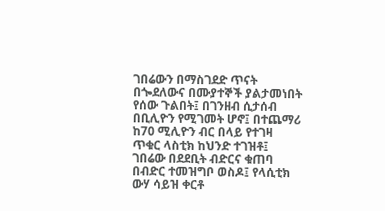ገበሬውን በማስገደድ ጥናት በጐደለውና በሙያተኞች ያልታመነበት የሰው ጉልበት፤ በገንዘብ ሲታሰብ በቢሊዮን የሚገመት ሆኖ፤ በተጨማሪ ከ70 ሚሊዮን ብር በላይ የተገዛ ጥቁር ላስቲክ ከህንድ ተገዝቶ፤ ገበሬው በደደቢት ብድርና ቁጠባ በብድር ተመዝግቦ ወስዶ፤ የላሲቲክ ውሃ ሳይዝ ቀርቶ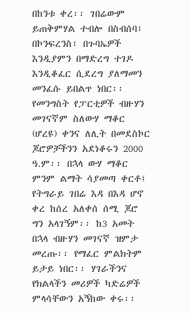በከንቱ ቀረ፡፡ ገበሬውም ይጠቅምሃል ተብሎ በስብሰባ፣ በኮንፍረንስ፣ በጉባኤዎች እንዲያምን በማድረግ ተገዶ እንዲቆፈር ሲደረግ ያለማመን መንፈሱ ይበልጥ ነበር፡፡ የመንግስት የፓርቲዎች ብዙሃን መገናኛም ስለውሃ ማቆር (ሆረዩ) ቀንና ለሊት በመደስኮር ጆሮዎቻችንን አደነቆሩን 2000 ዓ.ም፡፡ በኋላ ውሃ ማቆር ምንም ልማት ሳያመጣ ቀርቶ፤ የትግራይ ገበሬ እዳ በእዳ ሆኖ ቀረ ከሰረ አለቀሰ ሰሚ ጆሮ ግን አላገኝም፡፡ ከ3 አመት በኋላ ብዙሃን መገናኛ ዝምታ መረጡ፡፡ የማፈር ምልክትም ይታይ ነበር፡፡ ሃገራችንና የክልላችን መሪዎች ካድሬዎች ምላሳቸውን አኝከው ቀሩ፡፡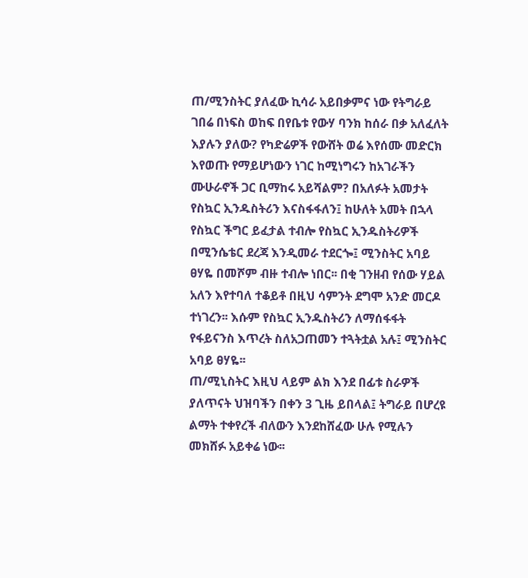ጠ/ሚንስትር ያለፈው ኪሳራ አይበቃምና ነው የትግራይ ገበሬ በነፍስ ወከፍ በየቤቱ የውሃ ባንክ ከሰራ በቃ አለፈለት እያሉን ያለው? የካድሬዎች የውሸት ወሬ እየሰሙ መድርክ እየወጡ የማይሆነውን ነገር ከሚነግሩን ከአገራችን ሙሁራኖች ጋር ቢማከሩ አይሻልም? በአለፉት አመታት የስኳር ኢንዱስትሪን እናስፋፋለን፤ ከሁለት አመት በኋላ የስኳር ችግር ይፈታል ተብሎ የስኳር ኢንዱስትሪዎች በሚንሴቴር ደረጃ እንዲመራ ተደርጐ፤ ሚንስትር አባይ ፀሃዬ በመሾም ብዙ ተብሎ ነበር፡፡ በቂ ገንዘብ የሰው ሃይል አለን እየተባለ ተቆይቶ በዚህ ሳምንት ደግሞ አንድ መርዶ ተነገረን፡፡ እሱም የስኳር ኢንዱስትሪን ለማሰፋፋት የፋይናንስ እጥረት ስለአጋጠመን ተጓትቷል አሉ፤ ሚንስትር አባይ ፀሃዬ፡፡
ጠ/ሚኒስትር እዚህ ላይም ልክ እንደ በፊቱ ስራዎች ያለጥናት ህዝባችን በቀን 3 ጊዜ ይበላል፤ ትግራይ በሆረዩ ልማት ተቀየረች ብለውን እንደከሸፈው ሁሉ የሚሉን መክሸፉ አይቀሬ ነው፡፡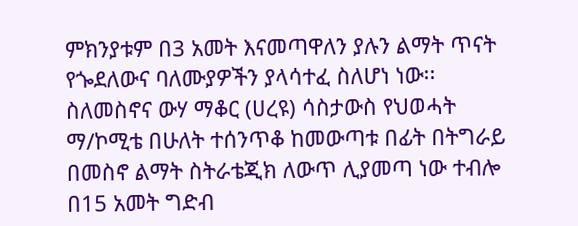ምክንያቱም በ3 አመት እናመጣዋለን ያሉን ልማት ጥናት የጐደለውና ባለሙያዎችን ያላሳተፈ ስለሆነ ነው፡፡
ስለመስኖና ውሃ ማቆር (ሀረዩ) ሳስታውስ የህወሓት ማ/ኮሚቴ በሁለት ተሰንጥቆ ከመውጣቱ በፊት በትግራይ በመስኖ ልማት ስትራቴጂክ ለውጥ ሊያመጣ ነው ተብሎ በ15 አመት ግድብ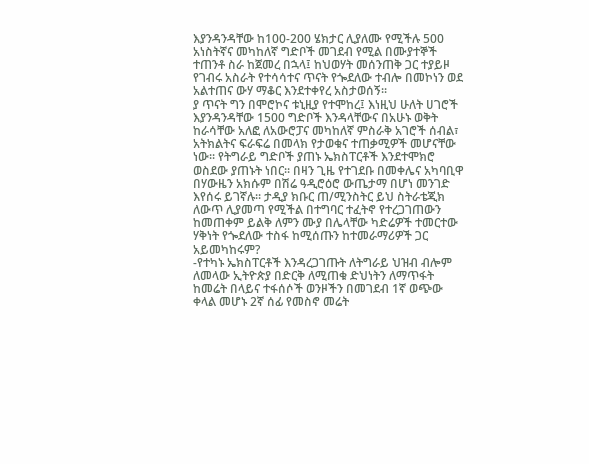እያንዳንዳቸው ከ100-200 ሄክታር ሊያለሙ የሚችሉ 500 አነስትኛና መካከለኛ ግድቦች መገደብ የሚል በሙያተኞች ተጠንቶ ስራ ከጀመረ በኋላ፤ ከህወሃት መሰንጠቅ ጋር ተያይዞ የገብሩ አስራት የተሳሳተና ጥናት የጐደለው ተብሎ በመኮነን ወደ አልተጠና ውሃ ማቆር እንደተቀየረ አስታወሰኝ፡፡
ያ ጥናት ግን በሞሮኮና ቱኒዚያ የተሞከረ፤ እነዚህ ሁለት ሀገሮች እያንዳንዳቸው 1500 ግድቦች እንዳላቸውና በአሁኑ ወቅት ከራሳቸው አለፎ ለአውሮፓና መካከለኛ ምስራቅ አገሮች ሰብል፣ አትክልትና ፍራፍሬ በመላክ የታወቁና ተጠቃሚዎች መሆናቸው ነው፡፡ የትግራይ ግድቦች ያጠኑ ኤክስፐርቶች እንደተሞክሮ ወስደው ያጠኑት ነበር፡፡ በዛን ጊዜ የተገደቡ በመቀሌና አካባቢዋ በሃውዜን አክሱም በሽሬ ዓዲሮዕሮ ውጤታማ በሆነ መንገድ እየሰሩ ይገኛሉ፡፡ ታዲያ ክቡር ጠ/ሚንስትር ይህ ስትራቴጂክ ለውጥ ሊያመጣ የሚችል በተግባር ተፈትኖ የተረጋገጠውን ከመጠቀም ይልቅ ለምን ሙያ በሌላቸው ካድሬዎች ተመርተው ሃቅነት የጐደለው ተስፋ ከሚሰጡን ከተመራማሪዎች ጋር አይመካከሩም?
-የተካኑ ኤክስፐርቶች እንዳረጋገጡት ለትግራይ ህዝብ ብሎም ለመላው ኢትዮጵያ በድርቅ ለሚጠቁ ድህነትን ለማጥፋት ከመሬት በላይና ተፋሰሶች ወንዞችን በመገደብ 1ኛ ወጭው ቀላል መሆኑ 2ኛ ሰፊ የመስኖ መሬት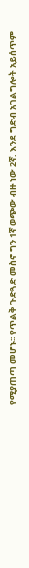የሚያጠጣ መሆኑ፡፡ የጥልቅ ጉድጓድ መስኖ ግን 1ኛ ወጭው ብዙ ነው 2ኛ. እንደ ግድብ አገልግሎት አይሰጥም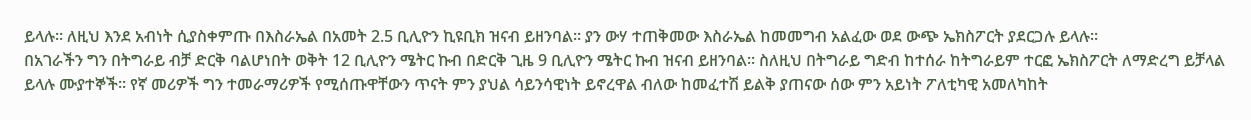ይላሉ፡፡ ለዚህ እንደ አብነት ሲያስቀምጡ በእስራኤል በአመት 2.5 ቢሊዮን ኪዩቢክ ዝናብ ይዘንባል፡፡ ያን ውሃ ተጠቅመው እስራኤል ከመመግብ አልፈው ወደ ውጭ ኤክስፖርት ያደርጋሉ ይላሉ፡፡
በአገራችን ግን በትግራይ ብቻ ድርቅ ባልሆነበት ወቅት 12 ቢሊዮን ሜትር ኩብ በድርቅ ጊዜ 9 ቢሊዮን ሜትር ኩብ ዝናብ ይዘንባል፡፡ ስለዚህ በትግራይ ግድብ ከተሰራ ከትግራይም ተርፎ ኤክስፖርት ለማድረግ ይቻላል ይላሉ ሙያተኞች፡፡ የኛ መሪዎች ግን ተመራማሪዎች የሚሰጡዋቸውን ጥናት ምን ያህል ሳይንሳዊነት ይኖረዋል ብለው ከመፈተሽ ይልቅ ያጠናው ሰው ምን አይነት ፖለቲካዊ አመለካከት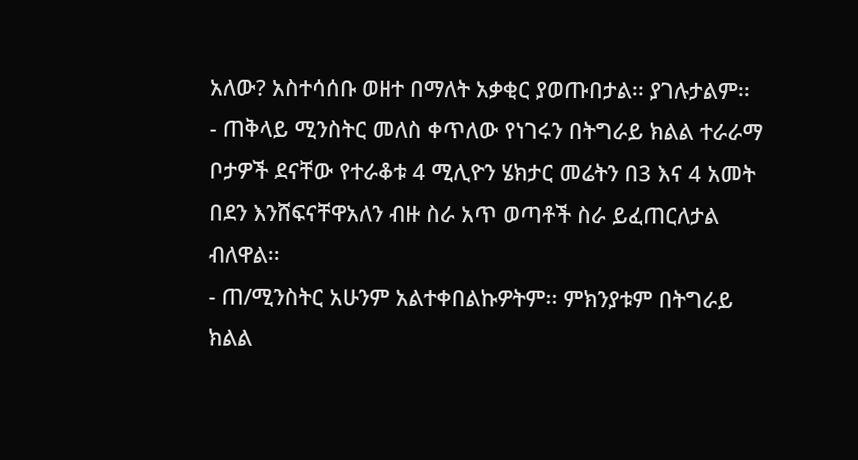አለው? አስተሳሰቡ ወዘተ በማለት አቃቂር ያወጡበታል፡፡ ያገሉታልም፡፡
- ጠቅላይ ሚንስትር መለስ ቀጥለው የነገሩን በትግራይ ክልል ተራራማ ቦታዎች ደናቸው የተራቆቱ 4 ሚሊዮን ሄክታር መሬትን በ3 እና 4 አመት በደን እንሸፍናቸዋአለን ብዙ ስራ አጥ ወጣቶች ስራ ይፈጠርለታል ብለዋል፡፡
- ጠ/ሚንስትር አሁንም አልተቀበልኩዎትም፡፡ ምክንያቱም በትግራይ ክልል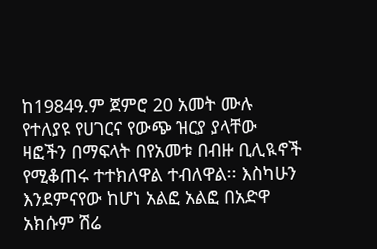ከ1984ዓ.ም ጀምሮ 20 አመት ሙሉ የተለያዩ የሀገርና የውጭ ዝርያ ያላቸው ዛፎችን በማፍላት በየአመቱ በብዙ ቢሊዪኖች የሚቆጠሩ ተተክለዋል ተብለዋል፡፡ እስካሁን እንደምናየው ከሆነ አልፎ አልፎ በአድዋ አክሱም ሽሬ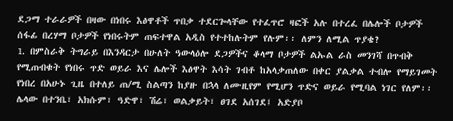ደጋማ ተራራዎች በዛው በነበሩ እፅዋቶች ጥበቃ ተደርጐላቸው የተፈጥሮ ዛፎች አሉ በተረፈ በሌሎች ቦታዎች ሰፋፊ በረሃማ ቦታዎች የነበሩትም ጠፍተዋል አዲስ የተተከሉትም የሉም፡፡ ለምን ለሚል ጥያቄ?
1. በምስራቅ ትግራይ በእንዳርታ በሁለት ዓውላዕሎ ደጋዎችና ቆላማ ቦታዎች ልኡል ራስ መንገሻ በጥብቅ የሚጠብቁት የነበሩ ጥድ ወይራ እና ሌሎች እፅዋት እሳት ገብቶ ከአላቃጠለው በቀር ያልቃል ተብሎ የማይገመት የነበረ በአሁኑ ጊዜ በተለይ ጠ/ሚ ስልጣን ከያዙ በኋላ ለሙዚየም የሚሆን ጥድና ወይራ የሚባል ነገር የለም፡፡
ሌላው በተንቤ፣ አክሱም፣ ዓድዋ፣ ሽሬ፣ ወልቃይት፣ ፀገደ አሰገደ፤ አድያቦ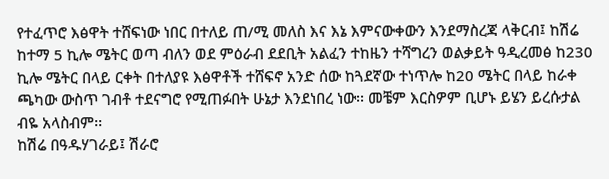የተፈጥሮ እፅዋት ተሸፍነው ነበር በተለይ ጠ/ሚ መለስ እና እኔ እምናውቀውን እንደማስረጃ ላቅርብ፤ ከሽሬ ከተማ 5 ኪሎ ሜትር ወጣ ብለን ወደ ምዕራብ ደደቢት አልፈን ተከዜን ተሻግረን ወልቃይት ዓዲረመፅ ከ230 ኪሎ ሜትር በላይ ርቀት በተለያዩ እፅዋቶች ተሸፍኖ አንድ ሰው ከጓደኛው ተነጥሎ ከ20 ሜትር በላይ ከራቀ ጫካው ውስጥ ገብቶ ተደናግሮ የሚጠፉበት ሁኔታ እንደነበረ ነው፡፡ መቼም እርስዎም ቢሆኑ ይሄን ይረሱታል ብዬ አላስብም፡፡
ከሽሬ በዓዱሃገራይ፤ ሽራሮ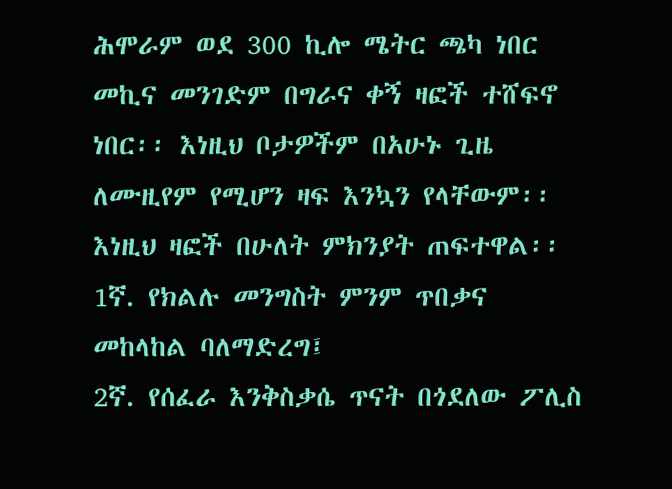ሕሞራም ወደ 300 ኪሎ ሜትር ጫካ ነበር መኪና መንገድም በግራና ቀኝ ዛፎች ተሸፍኖ ነበር፡፡ እነዚህ ቦታዎችም በአሁኑ ጊዜ ለሙዚየም የሚሆን ዛፍ እንኳን የላቸውም፡፡ እነዚህ ዛፎች በሁለት ምክንያት ጠፍተዋል፡፡
1ኛ. የክልሉ መንግስት ምንም ጥበቃና መከላከል ባለማድረግ፤
2ኛ. የሰፈራ እንቅስቃሴ ጥናት በጎደለው ፖሊስ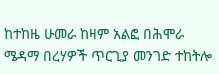ከተከዜ ሁመራ ከዛም አልፎ በሕሞራ ሜዳማ በረሃዎች ጥርጊያ መንገድ ተከትሎ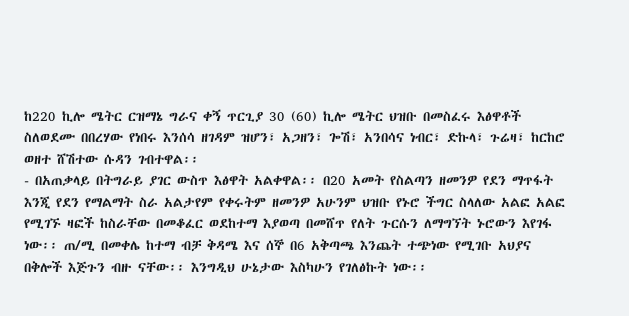ከ220 ኪሎ ሜትር ርዝማኔ ግራና ቀኝ ጥርጊያ 30 (60) ኪሎ ሜትር ህዝቡ በመስፈሩ እፅዋቶች ስለወደሙ በበረሃው የነበሩ እንሰሳ ዘገዳም ዝሆን፣ አጋዘን፣ ጐሽ፣ አንበሳና ነብር፣ ድኩላ፣ ጉሬዛ፣ ከርከሮ ወዘተ ሸሽተው ሱዳን ገብተዋል፡፡
- በአጠቃላይ በትግራይ ያገር ውስጥ እፅዋት አልቀዋል፡፡ በ20 አመት የስልጣን ዘመንዎ የደን ማጥፋት እንጂ የደን የማልማት ስራ አልታየም የቀሩትም ዘመንዎ አሁንም ህዝቡ የኑሮ ችግር ስላለው አልፎ አልፎ የሚገኙ ዛፎች ከስራቸው በመቆፈር ወደከተማ እያወጣ በመሸጥ የለት ጉርሱን ለማግኘት ኑሮውን እየገፋ ነው፡፡ ጠ/ሚ በመቀሌ ከተማ ብቻ ቅዳሜ እና ሰኞ በ6 አቅጣጫ እንጨት ተጭነው የሚገቡ አህያና በቅሎች እጅጉን ብዙ ናቸው፡፡ እንግዲህ ሁኔታው እስካሁን የገለፅኩት ነው፡፡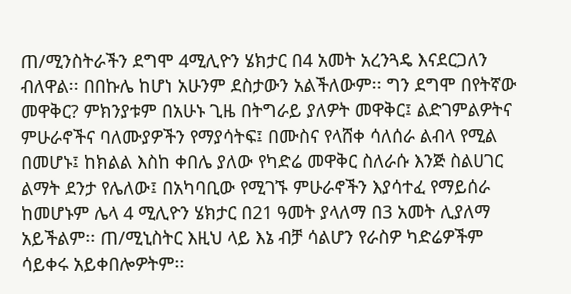ጠ/ሚንስትራችን ደግሞ 4ሚሊዮን ሄክታር በ4 አመት አረንጓዴ እናደርጋለን ብለዋል፡፡ በበኩሌ ከሆነ አሁንም ደስታውን አልችለውም፡፡ ግን ደግሞ በየትኛው መዋቅር? ምክንያቱም በአሁኑ ጊዜ በትግራይ ያለዎት መዋቅር፤ ልድገምልዎትና ምሁራኖችና ባለሙያዎችን የማያሳትፍ፤ በሙስና የላሸቀ ሳለሰራ ልብላ የሚል በመሆኑ፤ ከክልል እስከ ቀበሌ ያለው የካድሬ መዋቅር ስለራሱ እንጅ ስልሀገር ልማት ደንታ የሌለው፤ በአካባቢው የሚገኙ ምሁራኖችን እያሳተፈ የማይሰራ ከመሆኑም ሌላ 4 ሚሊዮን ሄክታር በ21 ዓመት ያላለማ በ3 አመት ሊያለማ አይችልም፡፡ ጠ/ሚኒስትር እዚህ ላይ እኔ ብቻ ሳልሆን የራስዎ ካድሬዎችም ሳይቀሩ አይቀበሎዎትም፡፡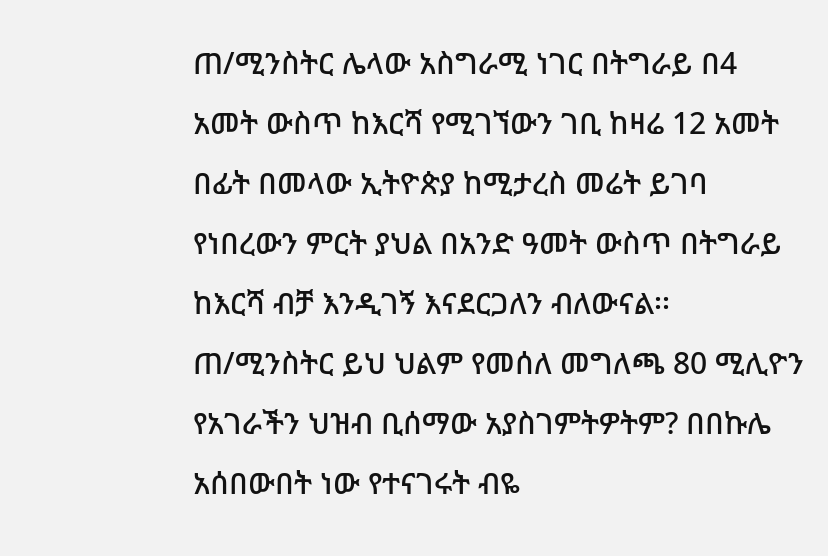ጠ/ሚንስትር ሌላው አስግራሚ ነገር በትግራይ በ4 አመት ውስጥ ከእርሻ የሚገኘውን ገቢ ከዛሬ 12 አመት በፊት በመላው ኢትዮጵያ ከሚታረስ መሬት ይገባ የነበረውን ምርት ያህል በአንድ ዓመት ውስጥ በትግራይ ከእርሻ ብቻ እንዲገኝ እናደርጋለን ብለውናል፡፡
ጠ/ሚንስትር ይህ ህልም የመሰለ መግለጫ 80 ሚሊዮን የአገራችን ህዝብ ቢሰማው አያስገምትዎትም? በበኩሌ አሰበውበት ነው የተናገሩት ብዬ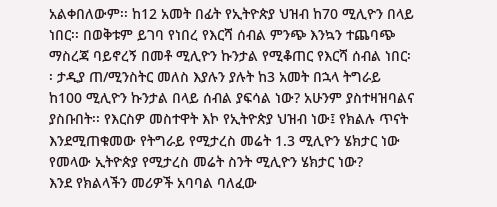አልቀበለውም፡፡ ከ12 አመት በፊት የኢትዮጵያ ህዝብ ከ70 ሚሊዮን በላይ ነበር፡፡ በወቅቱም ይገባ የነበረ የእርሻ ሰብል ምንጭ እንኳን ተጨባጭ ማስረጃ ባይኖረኝ በመቶ ሚሊዮን ኩንታል የሚቆጠር የእርሻ ሰብል ነበር፡፡ ታዲያ ጠ/ሚንስትር መለስ እያሉን ያሉት ከ3 አመት በኋላ ትግራይ ከ100 ሚሊዮን ኩንታል በላይ ሰብል ያፍሳል ነው? አሁንም ያስተዛዝባልና ያስቡበት፡፡ የእርስዎ መስተዋት እኮ የኢትዮጵያ ህዝብ ነው፤ የክልሉ ጥናት እንደሚጠቁመው የትግራይ የሚታረስ መሬት 1.3 ሚሊዮን ሄክታር ነው የመላው ኢትዮጵያ የሚታረስ መሬት ስንት ሚሊዮን ሄክታር ነው?
እንደ የክልላችን መሪዎች አባባል ባለፈው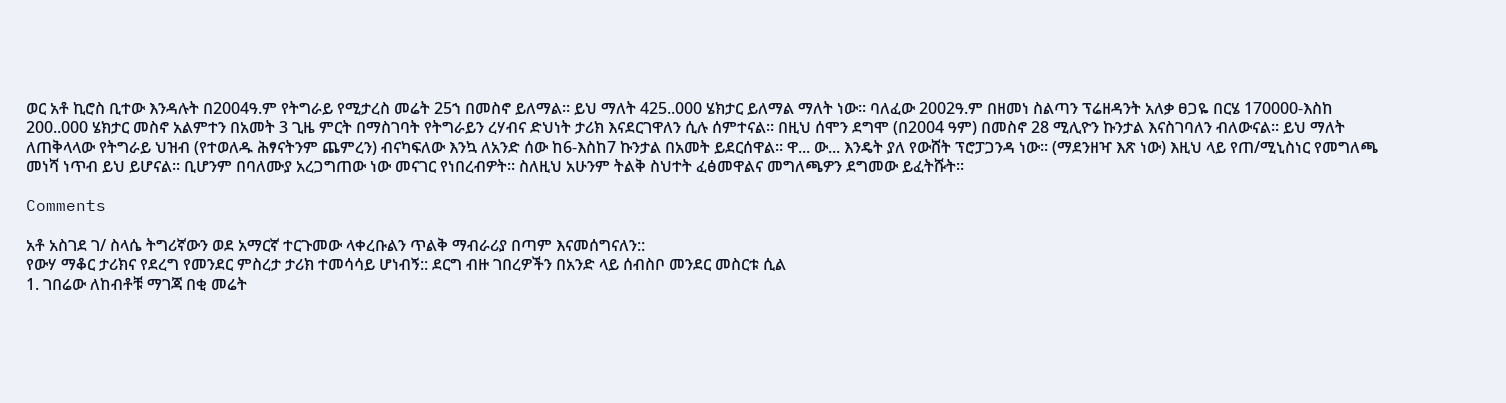ወር አቶ ኪሮስ ቢተው እንዳሉት በ2004ዓ.ም የትግራይ የሚታረስ መሬት 25ኀ በመስኖ ይለማል፡፡ ይህ ማለት 425..000 ሄክታር ይለማል ማለት ነው፡፡ ባለፈው 2002ዓ.ም በዘመነ ስልጣን ፕሬዘዳንት አለቃ ፀጋዬ በርሄ 170000-እስከ 200..000 ሄክታር መስኖ አልምተን በአመት 3 ጊዜ ምርት በማስገባት የትግራይን ረሃብና ድህነት ታሪክ እናደርገዋለን ሲሉ ሰምተናል፡፡ በዚህ ሰሞን ደግሞ (በ2004 ዓም) በመስኖ 28 ሚሊዮን ኩንታል እናስገባለን ብለውናል፡፡ ይህ ማለት ለጠቅላላው የትግራይ ህዝብ (የተወለዱ ሕፃናትንም ጨምረን) ብናካፍለው እንኳ ለአንድ ሰው ከ6-እስከ7 ኩንታል በአመት ይደርሰዋል፡፡ ዋ... ው... እንዴት ያለ የውሸት ፕሮፓጋንዳ ነው፡፡ (ማደንዘዣ እጽ ነው) እዚህ ላይ የጠ/ሚኒስነር የመግለጫ መነሻ ነጥብ ይህ ይሆናል፡፡ ቢሆንም በባለሙያ አረጋግጠው ነው መናገር የነበረብዎት፡፡ ስለዚህ አሁንም ትልቅ ስህተት ፈፅመዋልና መግለጫዎን ደግመው ይፈትሹት፡፡

Comments

አቶ አስገደ ገ/ ስላሴ ትግሪኛውን ወደ አማርኛ ተርጉመው ላቀረቡልን ጥልቅ ማብራሪያ በጣም እናመሰግናለን::
የውሃ ማቆር ታሪክና የደረግ የመንደር ምስረታ ታሪክ ተመሳሳይ ሆነብኝ:: ደርግ ብዙ ገበረዎችን በአንድ ላይ ሰብስቦ መንደር መስርቱ ሲል
1. ገበሬው ለከብቶቹ ማገጃ በቂ መሬት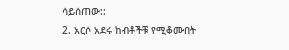ሳይሰጠው::
2. አርሶ አደሩ ከብቶችቹ የሚቆሙበት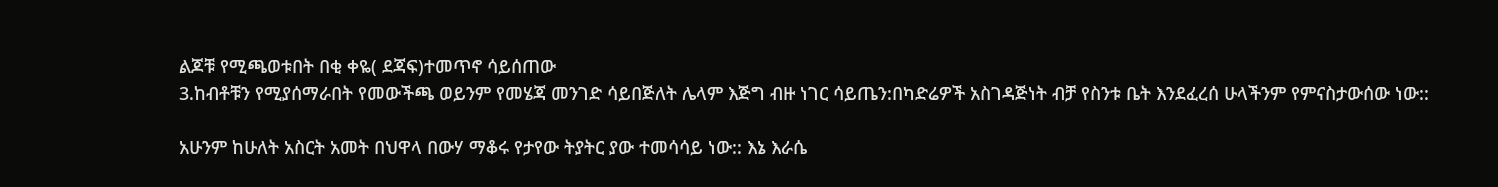ልጆቹ የሚጫወቱበት በቂ ቀዬ( ደጃፍ)ተመጥኖ ሳይሰጠው
3.ከብቶቹን የሚያሰማራበት የመውችጫ ወይንም የመሄጃ መንገድ ሳይበጅለት ሌላም እጅግ ብዙ ነገር ሳይጤን:በካድሬዎች አስገዳጅነት ብቻ የስንቱ ቤት እንደፈረሰ ሁላችንም የምናስታውሰው ነው::

አሁንም ከሁለት አስርት አመት በህዋላ በውሃ ማቆሩ የታየው ትያትር ያው ተመሳሳይ ነው:: እኔ እራሴ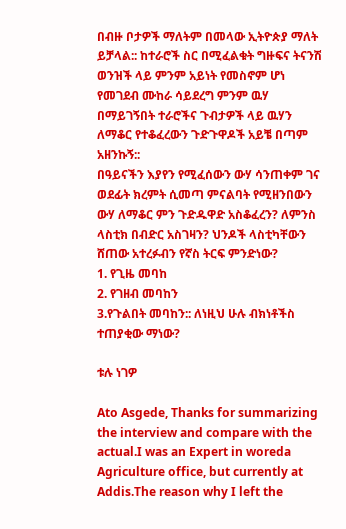በብዙ ቦታዎች ማለትም በመላው ኢትዮጵያ ማለት ይቻላል:: ከተራሮች ስር በሚፈልቁት ግዙፍና ትናንሽ ወንዝች ላይ ምንም አይነት የመስኖም ሆነ የመገደብ ሙከራ ሳይደረግ ምንም ዉሃ በማይገኝበት ተራሮችና ጉብታዎች ላይ ዉሃን ለማቆር የተቆፈረውን ጉድጉዋዶች አይቼ በጣም አዘንኩኝ::
በዓይናችን እያየን የሚፈሰውን ውሃ ሳንጠቀም ገና ወደፊት ክረምት ሲመጣ ምናልባት የሚዘንበውን ውሃ ለማቆር ምን ጉድዱዋድ አስቆፈረን? ለምንስ ላስቲክ በብድር አስገዛን? ህንዶች ላስቲካቸውን ሸጠው አተረፉብን የኛስ ትርፍ ምንድነው?
1. የጊዜ መባከ
2. የገዘብ መባከን
3.የጉልበት መባከን:: ለነዚህ ሁሉ ብክነቶችስ ተጠያቂው ማነው?

ቱሉ ነገዎ

Ato Asgede, Thanks for summarizing the interview and compare with the actual.I was an Expert in woreda Agriculture office, but currently at Addis.The reason why I left the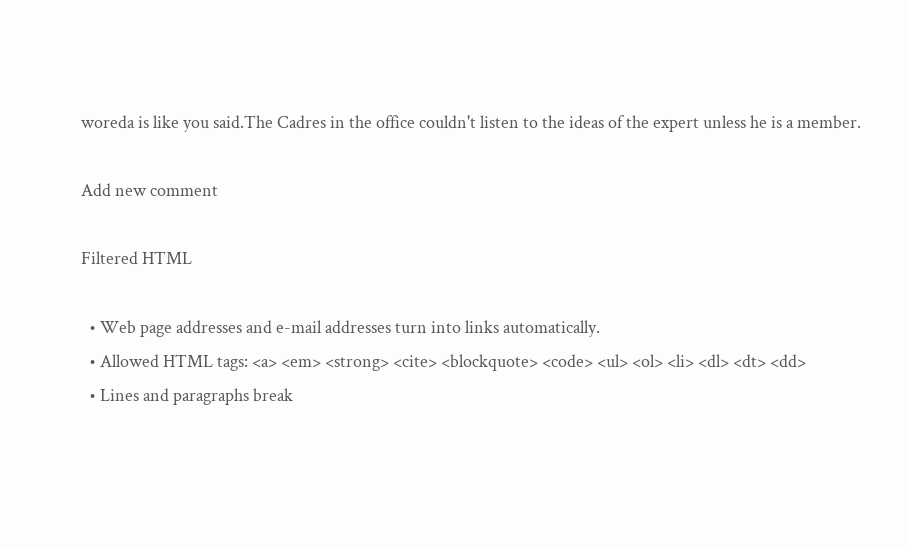woreda is like you said.The Cadres in the office couldn't listen to the ideas of the expert unless he is a member.

Add new comment

Filtered HTML

  • Web page addresses and e-mail addresses turn into links automatically.
  • Allowed HTML tags: <a> <em> <strong> <cite> <blockquote> <code> <ul> <ol> <li> <dl> <dt> <dd>
  • Lines and paragraphs break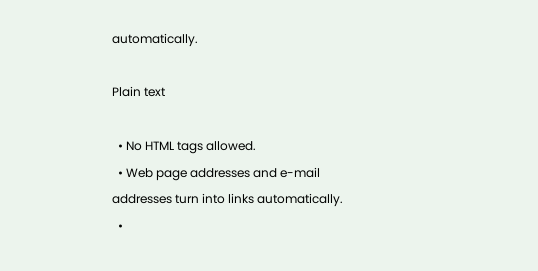automatically.

Plain text

  • No HTML tags allowed.
  • Web page addresses and e-mail addresses turn into links automatically.
  •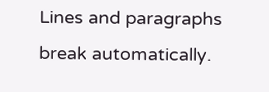Lines and paragraphs break automatically.